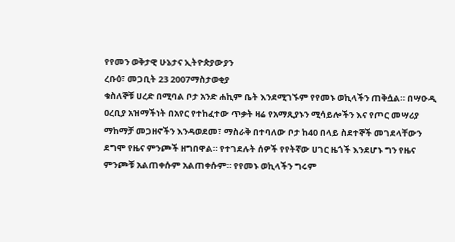የየመን ወቅታዊ ሁኔታና ኢትዮጵያውያን
ረቡዕ፣ መጋቢት 23 2007ማስታወቂያ
ቁስለኞቹ ሀረድ በሚባል ቦታ አንድ ሐኪም ቤት እንደሚገኙም የየመኑ ወኪላችን ጠቅሷል። በሣዑዲ ዐረቢያ አዝማችነት በአየር የተከፈተው ጥቃት ዛሬ የአማጺያኑን ሚሳይሎችን እና የጦር መሣሪያ ማከማቻ መጋዘኖችን እንዳወደመ፣ ማስራቅ በተባለው ቦታ ከ40 በላይ ስደተኞች መገደላቸውን ደግሞ የዜና ምንጮች ዘግበዋል። የተገደሉት ሰዎች የየትኛው ሀገር ዜጎች እንደሆኑ ግን የዜና ምንጮቹ አልጠቀሱም አልጠቀሱም። የየመኑ ወኪላችን ግሩም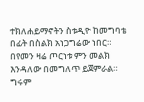ተክለሐይማኖትን ስቱዲዮ ከመግባቴ በፊት በስልክ አነጋግሬው ነበር። በየመን ዛሬ ጦርነቱ ምን መልክ እንዳለው በመግለጥ ይጀምራል።
ግሩም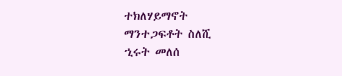ተክለሃይማኖት
ማንተጋፍቶት ስለሺ
ኂሩት መለሰ